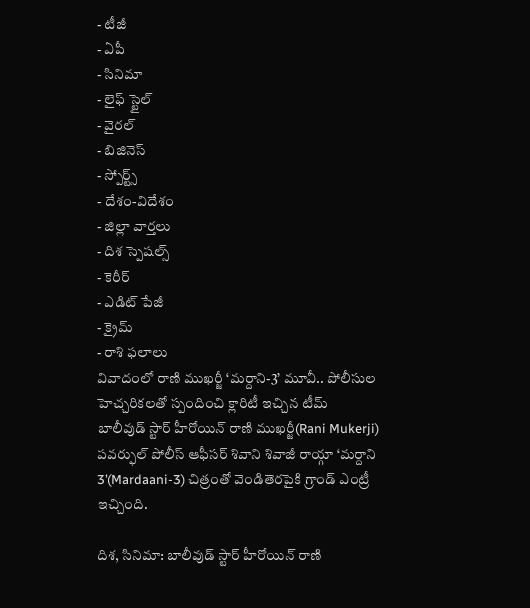- టీజీ
- ఏపీ
- సినిమా
- లైఫ్ స్టైల్
- వైరల్
- బిజినెస్
- స్పోర్ట్స్
- దేశం-విదేశం
- జిల్లా వార్తలు
- దిశ స్పెషల్స్
- కెరీర్
- ఎడిట్ పేజీ
- క్రైమ్
- రాశి ఫలాలు
వివాదంలో రాణి ముఖర్జీ ‘మర్దాని-3’ మూవీ.. పోలీసుల హెచ్చరికలతో స్పందించి క్లారిటీ ఇచ్చిన టీమ్
బాలీవుడ్ స్టార్ హీరోయిన్ రాణి ముఖర్జీ(Rani Mukerji) పవర్ఫుల్ పోలీస్ ఆఫీసర్ శివాని శివాజీ రాయ్గా ‘మర్దాని 3’(Mardaani-3) చిత్రంతో వెండితెరపైకి గ్రాండ్ ఎంట్రీ ఇచ్చింది.

దిశ, సినిమా: బాలీవుడ్ స్టార్ హీరోయిన్ రాణి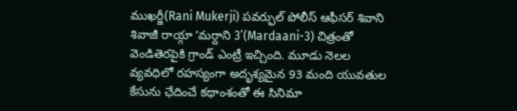ముఖర్జీ(Rani Mukerji) పవర్ఫుల్ పోలీస్ ఆఫీసర్ శివాని శివాజీ రాయ్గా ‘మర్దాని 3’(Mardaani-3) చిత్రంతో వెండితెరపైకి గ్రాండ్ ఎంట్రీ ఇచ్చింది. మూడు నెలల వ్యవధిలో రహస్యంగా అదృశ్యమైన 93 మంది యువతుల కేసును ఛేదించే కథాంశంతో ఈ సినిమా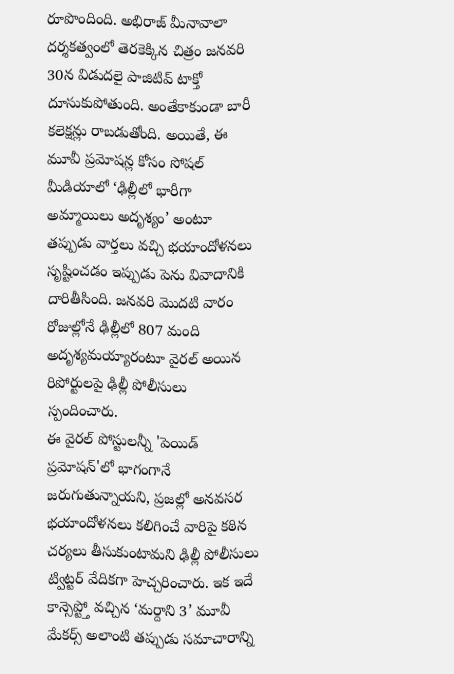రూపొందింది. అభిరాజ్ మీనావాలా దర్శకత్వంలో తెరకెక్కిన చిత్రం జనవరి 30న విడుదలై పాజిటివ్ టాక్తో దూసుకుపోతుంది. అంతేకాకుండా బారీ కలెక్షన్లు రాబడుతోంది. అయితే, ఈ మూవీ ప్రమోషన్ల కోసం సోషల్ మీడియాలో ‘ఢిల్లీలో భారీగా అమ్మాయిలు అదృశ్యం’ అంటూ తప్పుడు వార్తలు వచ్చి భయాందోళనలు సృష్టించడం ఇప్పుడు పెను వివాదానికి దారితీసింది. జనవరి మొదటి వారం రోజుల్లోనే ఢిల్లీలో 807 మంది అదృశ్యమయ్యారంటూ వైరల్ అయిన రిపోర్టులపై ఢిల్లీ పోలీసులు స్పందించారు.
ఈ వైరల్ పోస్టులన్నీ 'పెయిడ్ ప్రమోషన్'లో భాగంగానే జరుగుతున్నాయని, ప్రజల్లో అనవసర భయాందోళనలు కలిగించే వారిపై కఠిన చర్యలు తీసుకుంటామని ఢిల్లీ పోలీసులు ట్విట్టర్ వేదికగా హెచ్చరించారు. ఇక ఇదే కాన్సెప్ట్తో వచ్చిన ‘మర్దాని 3’ మూవీ మేకర్స్ అలాంటి తప్పుడు సమాచారాన్ని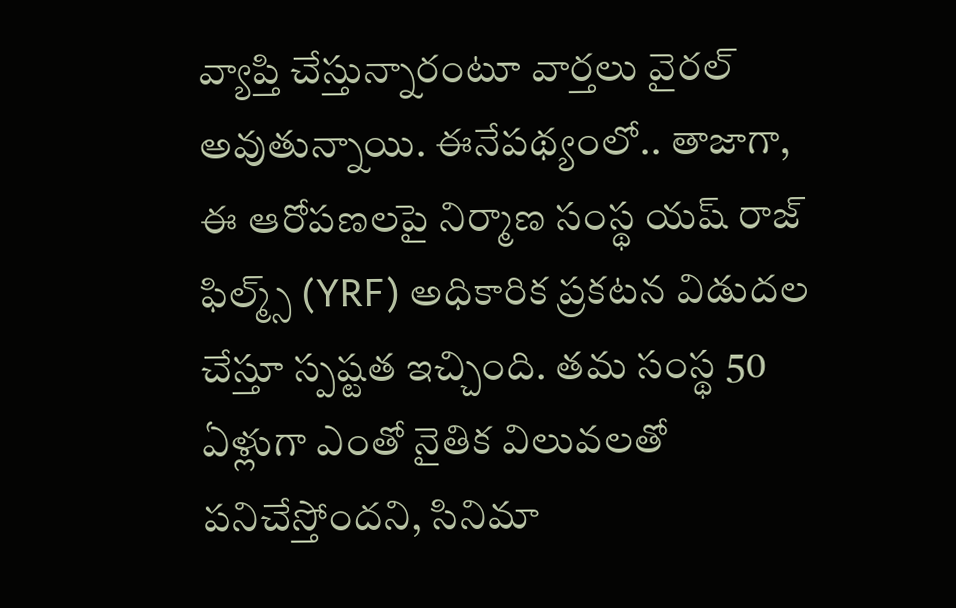వ్యాప్తి చేస్తున్నారంటూ వార్తలు వైరల్ అవుతున్నాయి. ఈనేపథ్యంలో.. తాజాగా, ఈ ఆరోపణలపై నిర్మాణ సంస్థ యష్ రాజ్ ఫిల్మ్స్ (YRF) అధికారిక ప్రకటన విడుదల చేస్తూ స్పష్టత ఇచ్చింది. తమ సంస్థ 50 ఏళ్లుగా ఎంతో నైతిక విలువలతో పనిచేస్తోందని, సినిమా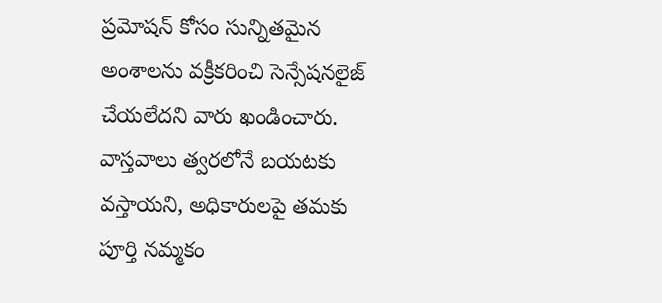ప్రమోషన్ కోసం సున్నితమైన అంశాలను వక్రీకరించి సెన్సేషనలైజ్ చేయలేదని వారు ఖండించారు. వాస్తవాలు త్వరలోనే బయటకు వస్తాయని, అధికారులపై తమకు పూర్తి నమ్మకం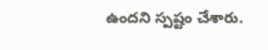ఉందని స్పష్టం చేశారు.